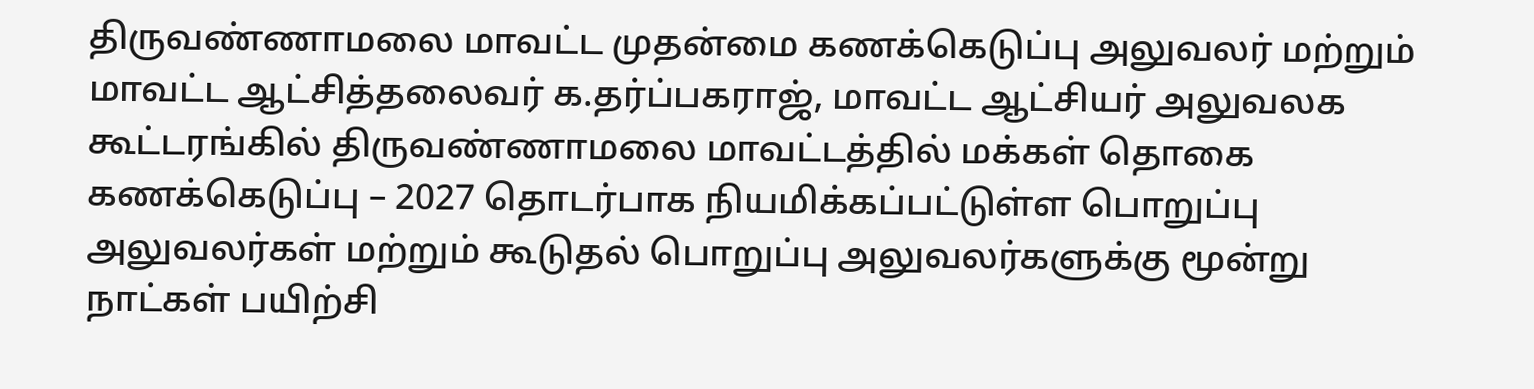திருவண்ணாமலை மாவட்ட முதன்மை கணக்கெடுப்பு அலுவலர் மற்றும் மாவட்ட ஆட்சித்தலைவர் க.தர்ப்பகராஜ், மாவட்ட ஆட்சியர் அலுவலக கூட்டரங்கில் திருவண்ணாமலை மாவட்டத்தில் மக்கள் தொகை கணக்கெடுப்பு – 2027 தொடர்பாக நியமிக்கப்பட்டுள்ள பொறுப்பு அலுவலர்கள் மற்றும் கூடுதல் பொறுப்பு அலுவலர்களுக்கு மூன்று நாட்கள் பயிற்சி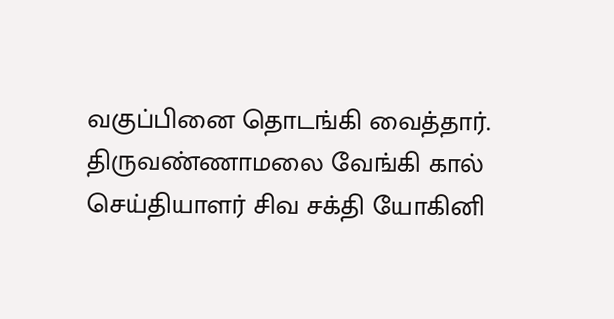வகுப்பினை தொடங்கி வைத்தார்.
திருவண்ணாமலை வேங்கி கால் செய்தியாளர் சிவ சக்தி யோகினி